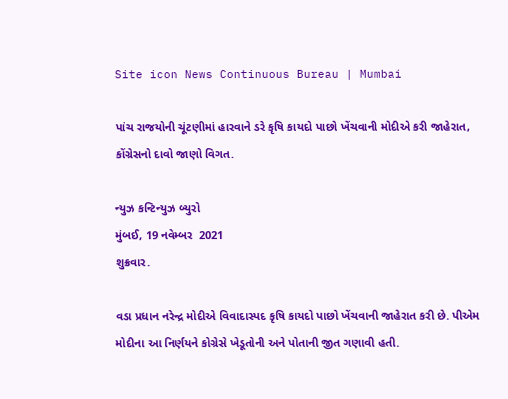Site icon News Continuous Bureau | Mumbai

પાંચ રાજયોની ચૂંટણીમાં હારવાને ડરે કૃષિ કાયદો પાછો ખેંચવાની મોદીએ કરી જાહેરાત, કોંગ્રેસનો દાવો જાણો વિગત.

ન્યુઝ કન્ટિન્યુઝ બ્યુરો
મુંબઈ, 19 નવેમ્બર  2021
શુક્રવાર.

વડા પ્રધાન નરેન્દ્ર મોદીએ વિવાદાસ્પદ કૃષિ કાયદો પાછો ખેંચવાની જાહેરાત કરી છે. પીએમ મોદીના આ નિર્ણયને કોગ્રેસે ખેડૂતોની અને પોતાની જીત ગણાવી હતી.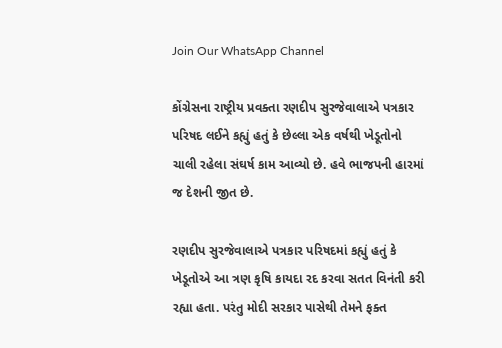Join Our WhatsApp Channel

કોંગ્રેસના રાષ્ટ્રીય પ્રવક્તા રણદીપ સુરજેવાલાએ પત્રકાર પરિષદ લઈને કહ્યું હતું કે છેલ્લા એક વર્ષથી ખેડૂતોનો ચાલી રહેલા સંઘર્ષ કામ આવ્યો છે. હવે ભાજપની હારમાં જ દેશની જીત છે.

રણદીપ સુરજેવાલાએ પત્રકાર પરિષદમાં કહ્યું હતું કે ખેડૂતોએ આ ત્રણ કૃષિ કાયદા રદ કરવા સતત વિનંતી કરી રહ્યા હતા. પરંતુ મોદી સરકાર પાસેથી તેમને ફક્ત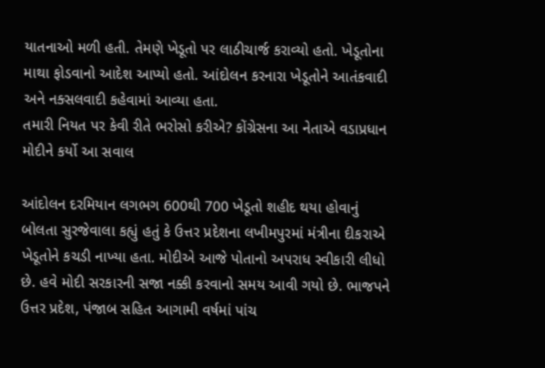યાતનાઓ મળી હતી. તેમણે ખેડૂતો પર લાઠીચાર્જ કરાવ્યો હતો. ખેડૂતોના માથા ફોડવાનો આદેશ આપ્યો હતો. આંદોલન કરનારા ખેડૂતોને આતંકવાદી અને નક્સલવાદી કહેવામાં આવ્યા હતા.
તમારી નિયત પર કેવી રીતે ભરોસો કરીએ? કોંગ્રેસના આ નેતાએ વડાપ્રધાન મોદીને કર્યો આ સવાલ

આંદોલન દરમિયાન લગભગ 600થી 700 ખેડૂતો શહીદ થયા હોવાનું બોલતા સુરજેવાલા કહ્યું હતું કે ઉત્તર પ્રદેશના લખીમપુરમાં મંત્રીના દીકરાએ ખેડૂતોને કચડી નાખ્યા હતા. મોદીએ આજે પોતાનો અપરાધ સ્વીકારી લીધો છે. હવે મોદી સરકારની સજા નક્કી કરવાનો સમય આવી ગયો છે. ભાજપને ઉત્તર પ્રદેશ, પંજાબ સહિત આગામી વર્ષમાં પાંચ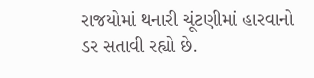રાજયોમાં થનારી ચૂંટણીમાં હારવાનો ડર સતાવી રહ્યો છે.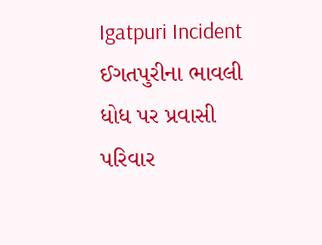Igatpuri Incident ઈગતપુરીના ભાવલી ધોધ પર પ્રવાસી પરિવાર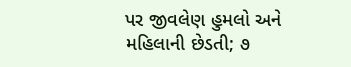પર જીવલેણ હુમલો અને મહિલાની છેડતી; ૭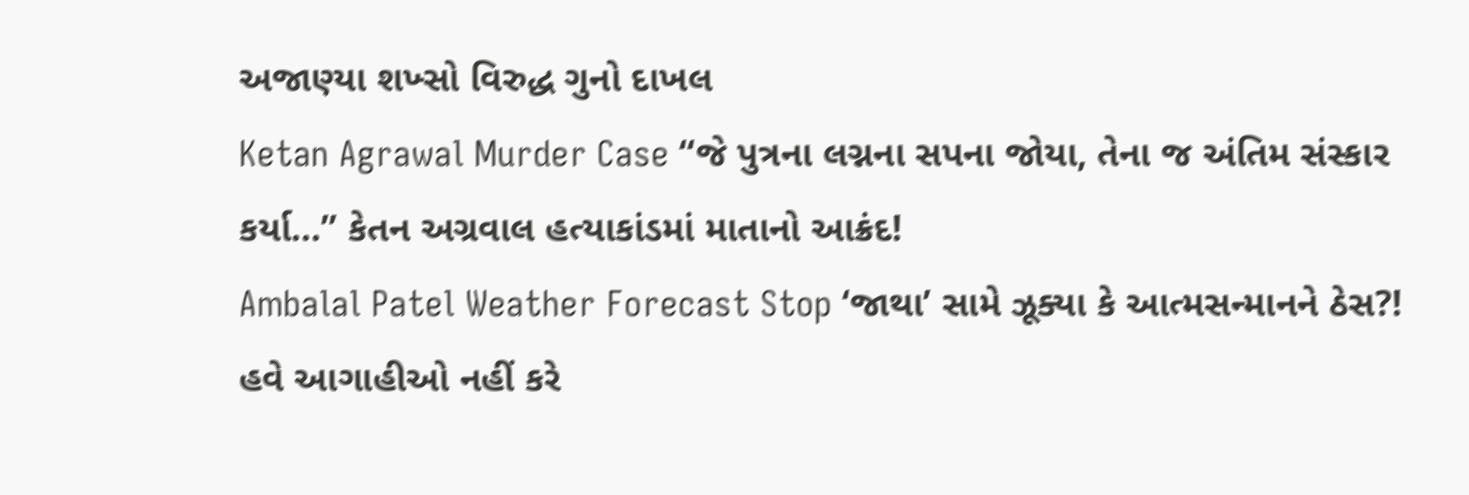અજાણ્યા શખ્સો વિરુદ્ધ ગુનો દાખલ
Ketan Agrawal Murder Case “જે પુત્રના લગ્નના સપના જોયા, તેના જ અંતિમ સંસ્કાર કર્યા…” કેતન અગ્રવાલ હત્યાકાંડમાં માતાનો આક્રંદ!
Ambalal Patel Weather Forecast Stop ‘જાથા’ સામે ઝૂક્યા કે આત્મસન્માનને ઠેસ?! હવે આગાહીઓ નહીં કરે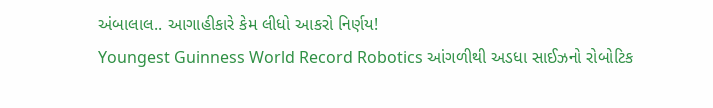અંબાલાલ.. આગાહીકારે કેમ લીધો આકરો નિર્ણય!
Youngest Guinness World Record Robotics આંગળીથી અડધા સાઈઝનો રોબોટિક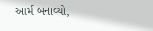આર્મ બનાવ્યો,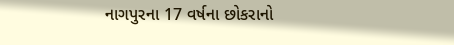નાગપુરના 17 વર્ષના છોકરાનો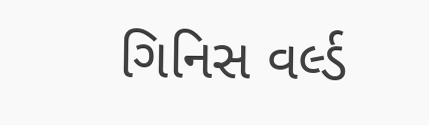ગિનિસ વર્લ્ડ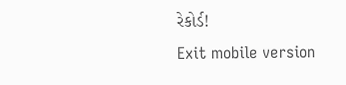રેકોર્ડ!
Exit mobile version